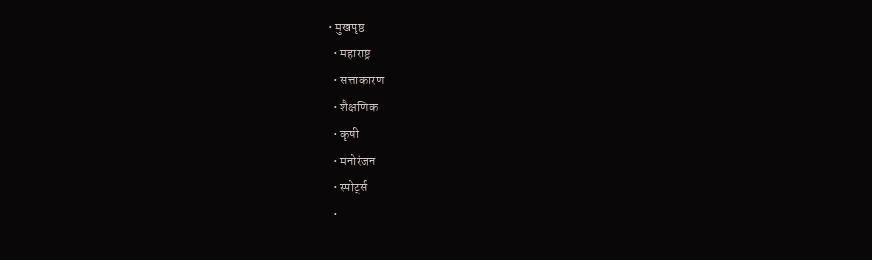• मुखपृष्ठ
  • महाराष्ट्र
  • सत्ताकारण
  • शैक्षणिक
  • कृषी
  • मनोरंजन
  • स्पोर्ट्स
  •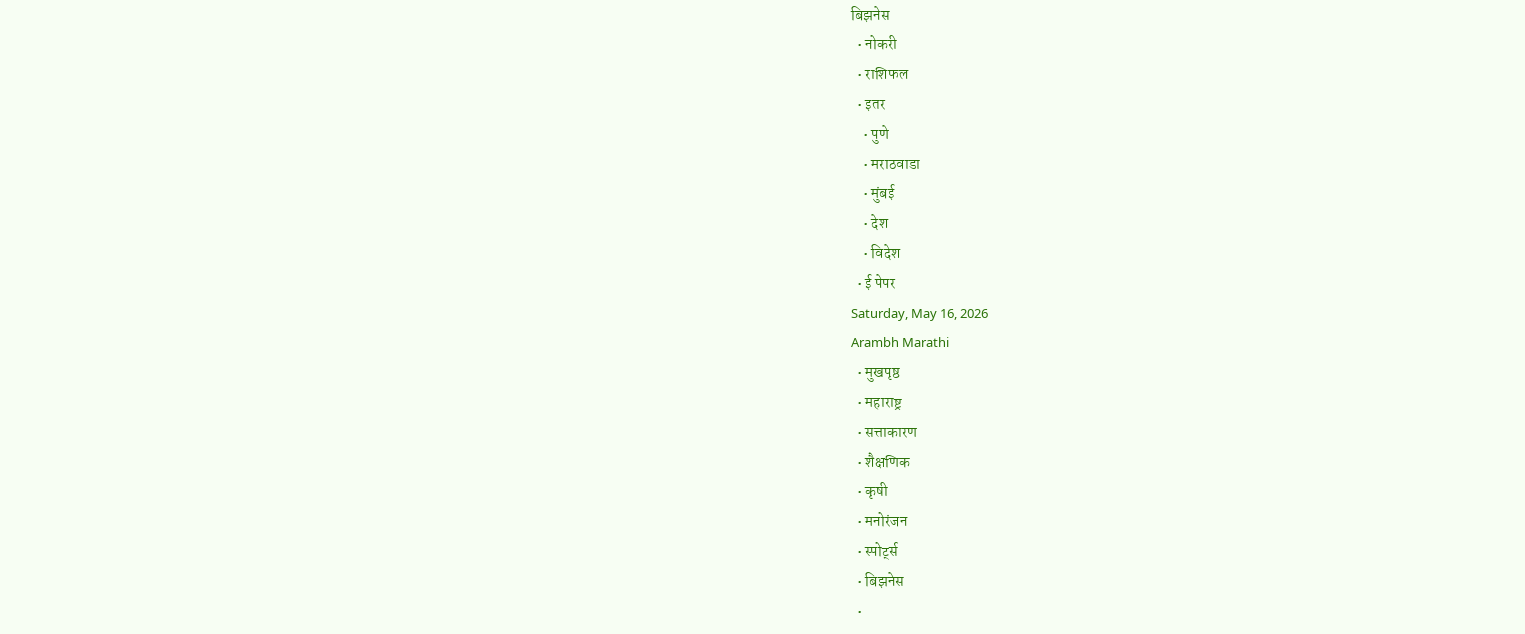बिझनेस
  • नोकरी
  • राशिफल
  • इतर
    • पुणे
    • मराठवाडा
    • मुंबई
    • देश
    • विदेश
  • ई पेपर
Saturday, May 16, 2026
Arambh Marathi
  • मुखपृष्ठ
  • महाराष्ट्र
  • सत्ताकारण
  • शैक्षणिक
  • कृषी
  • मनोरंजन
  • स्पोर्ट्स
  • बिझनेस
  •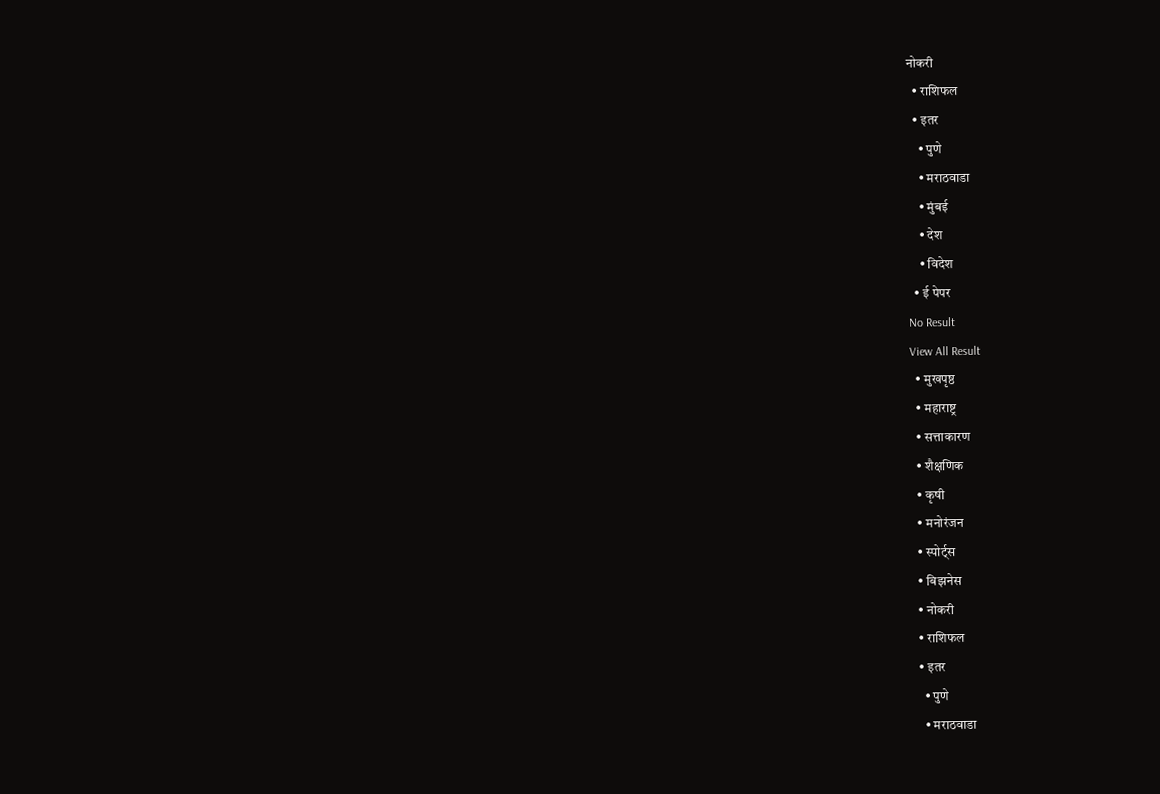नोकरी
  • राशिफल
  • इतर
    • पुणे
    • मराठवाडा
    • मुंबई
    • देश
    • विदेश
  • ई पेपर
No Result
View All Result
  • मुखपृष्ठ
  • महाराष्ट्र
  • सत्ताकारण
  • शैक्षणिक
  • कृषी
  • मनोरंजन
  • स्पोर्ट्स
  • बिझनेस
  • नोकरी
  • राशिफल
  • इतर
    • पुणे
    • मराठवाडा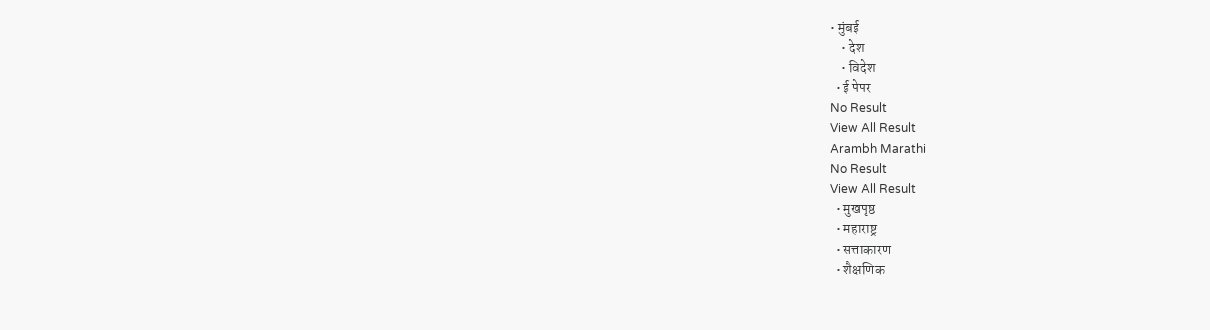• मुंबई
    • देश
    • विदेश
  • ई पेपर
No Result
View All Result
Arambh Marathi
No Result
View All Result
  • मुखपृष्ठ
  • महाराष्ट्र
  • सत्ताकारण
  • शैक्षणिक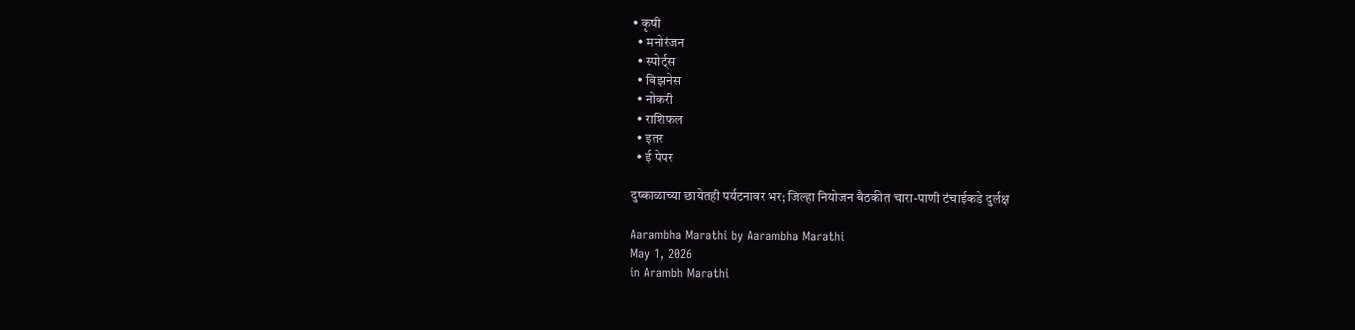• कृषी
  • मनोरंजन
  • स्पोर्ट्स
  • बिझनेस
  • नोकरी
  • राशिफल
  • इतर
  • ई पेपर

दुष्काळाच्या छायेतही पर्यटनावर भर; जिल्हा नियोजन बैठकीत चारा-पाणी टंचाईकडे दुर्लक्ष

Aarambha Marathi by Aarambha Marathi
May 1, 2026
in Arambh Marathi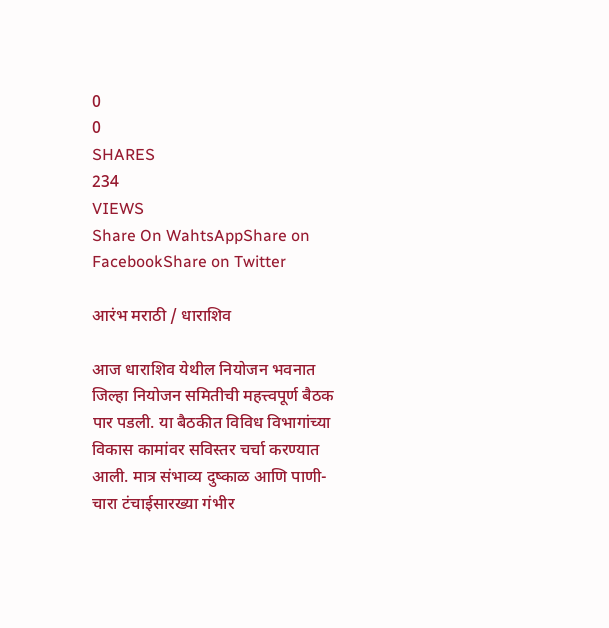0
0
SHARES
234
VIEWS
Share On WahtsAppShare on FacebookShare on Twitter

आरंभ मराठी / धाराशिव

आज धाराशिव येथील नियोजन भवनात जिल्हा नियोजन समितीची महत्त्वपूर्ण बैठक पार पडली. या बैठकीत विविध विभागांच्या विकास कामांवर सविस्तर चर्चा करण्यात आली. मात्र संभाव्य दुष्काळ आणि पाणी-चारा टंचाईसारख्या गंभीर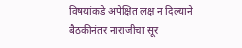विषयांकडे अपेक्षित लक्ष न दिल्याने बैठकीनंतर नाराजीचा सूर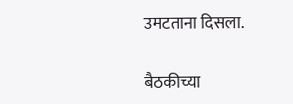उमटताना दिसला.

बैठकीच्या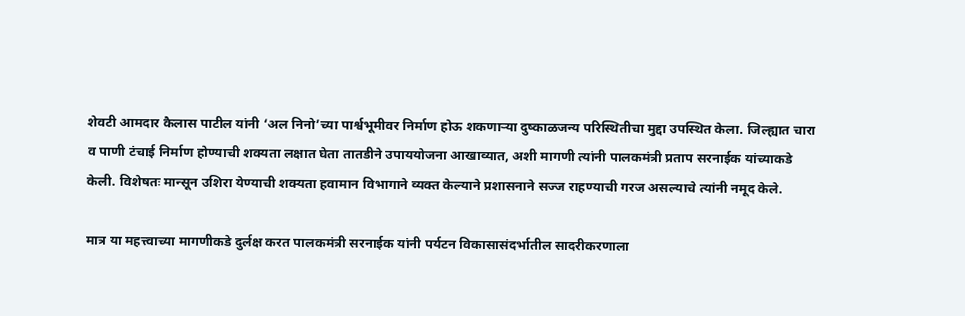शेवटी आमदार कैलास पाटील यांनी ‘अल निनो’च्या पार्श्वभूमीवर निर्माण होऊ शकणाऱ्या दुष्काळजन्य परिस्थितीचा मुद्दा उपस्थित केला. जिल्ह्यात चारा व पाणी टंचाई निर्माण होण्याची शक्यता लक्षात घेता तातडीने उपाययोजना आखाव्यात, अशी मागणी त्यांनी पालकमंत्री प्रताप सरनाईक यांच्याकडे केली. विशेषतः मान्सून उशिरा येण्याची शक्यता हवामान विभागाने व्यक्त केल्याने प्रशासनाने सज्ज राहण्याची गरज असल्याचे त्यांनी नमूद केले.

मात्र या महत्त्वाच्या मागणीकडे दुर्लक्ष करत पालकमंत्री सरनाईक यांनी पर्यटन विकासासंदर्भातील सादरीकरणाला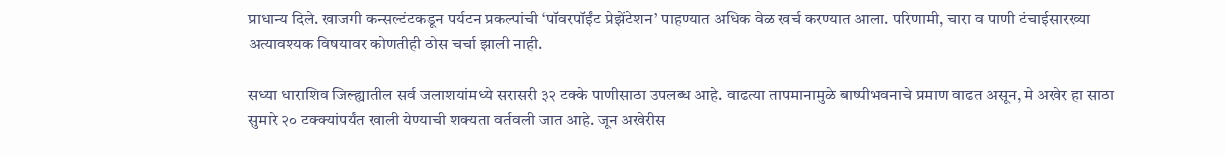प्राधान्य दिले. खाजगी कन्सल्टंटकडून पर्यटन प्रकल्पांची ‘पॉवरपॉईंट प्रेझेंटेशन’ पाहण्यात अधिक वेळ खर्च करण्यात आला. परिणामी, चारा व पाणी टंचाईसारख्या अत्यावश्यक विषयावर कोणतीही ठोस चर्चा झाली नाही.

सध्या धाराशिव जिल्ह्यातील सर्व जलाशयांमध्ये सरासरी ३२ टक्के पाणीसाठा उपलब्ध आहे. वाढत्या तापमानामुळे बाष्पीभवनाचे प्रमाण वाढत असून, मे अखेर हा साठा सुमारे २० टक्क्यांपर्यंत खाली येण्याची शक्यता वर्तवली जात आहे. जून अखेरीस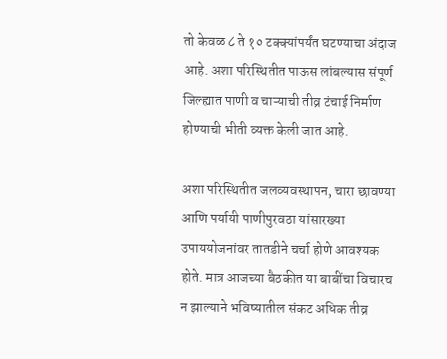तो केवळ ८ ते १० टक्क्यांपर्यंत घटण्याचा अंदाज आहे. अशा परिस्थितीत पाऊस लांबल्यास संपूर्ण जिल्ह्यात पाणी व चाऱ्याची तीव्र टंचाई निर्माण होण्याची भीती व्यक्त केली जात आहे.

अशा परिस्थितीत जलव्यवस्थापन, चारा छावण्या आणि पर्यायी पाणीपुरवठा यांसारख्या उपाययोजनांवर तातडीने चर्चा होणे आवश्यक होते. मात्र आजच्या बैठकीत या बाबींचा विचारच न झाल्याने भविष्यातील संकट अधिक तीव्र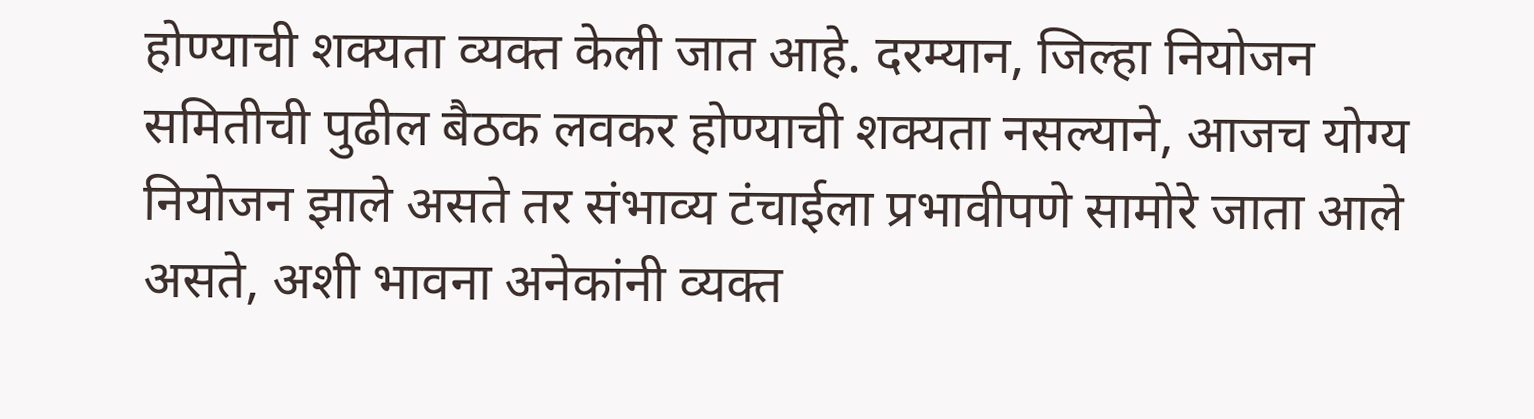होण्याची शक्यता व्यक्त केली जात आहे. दरम्यान, जिल्हा नियोजन समितीची पुढील बैठक लवकर होण्याची शक्यता नसल्याने, आजच योग्य नियोजन झाले असते तर संभाव्य टंचाईला प्रभावीपणे सामोरे जाता आले असते, अशी भावना अनेकांनी व्यक्त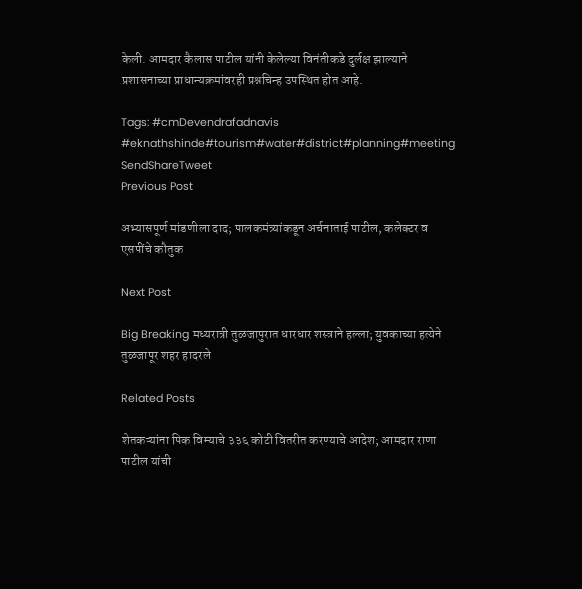केली. आमदार कैलास पाटील यांनी केलेल्या विनंतीकडे दुर्लक्ष झाल्याने प्रशासनाच्या प्राधान्यक्रमांवरही प्रश्नचिन्ह उपस्थित होत आहे.

Tags: #cmDevendrafadnavis #eknathshinde#tourism#water#district#planning#meeting
SendShareTweet
Previous Post

अभ्यासपूर्ण मांडणीला दाद; पालकमंत्र्यांकडून अर्चनाताई पाटील, कलेक्टर व एसपींचे कौतुक

Next Post

Big Breaking मध्यरात्री तुळजापुरात धारधार शस्त्राने हल्ला; युवकाच्या हत्येने तुळजापूर शहर हादरले

Related Posts

शेतकऱ्यांना पिक विम्याचे ३३६ कोटी वितरीत करण्याचे आदेश; आमदार राणा पाटील यांची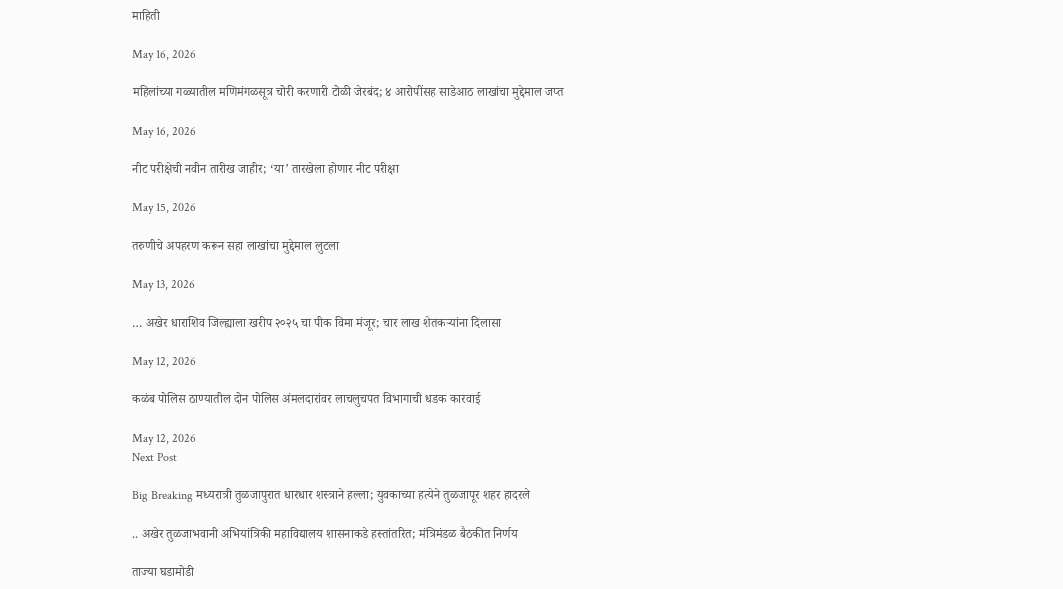माहिती

May 16, 2026

महिलांच्या गळ्यातील मणिमंगळसूत्र चोरी करणारी टोळी जेरबंद; ४ आरोपींसह साडेआठ लाखांचा मुद्देमाल जप्त

May 16, 2026

नीट परीक्षेची नवीन तारीख जाहीर; ‘या’ तारखेला होणार नीट परीक्षा

May 15, 2026

तरुणीचे अपहरण करून सहा लाखांचा मुद्देमाल लुटला

May 13, 2026

… अखेर धाराशिव जिल्ह्याला खरीप २०२५ चा पीक विमा मंजूर; चार लाख शेतकऱ्यांना दिलासा

May 12, 2026

कळंब पोलिस ठाण्यातील दोन पोलिस अंमलदारांवर लाचलुचपत विभागाची धडक कारवाई

May 12, 2026
Next Post

Big Breaking मध्यरात्री तुळजापुरात धारधार शस्त्राने हल्ला; युवकाच्या हत्येने तुळजापूर शहर हादरले

.. अखेर तुळजाभवानी अभियांत्रिकी महाविद्यालय शासनाकडे हस्तांतरित; मंत्रिमंडळ बैठकीत निर्णय

ताज्या घडामोडी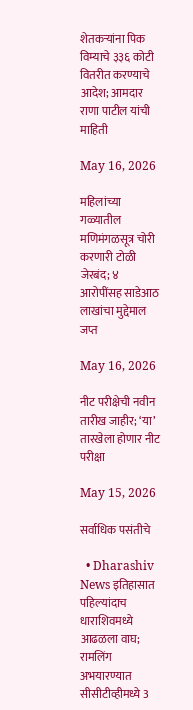शेतकऱ्यांना पिक विम्याचे ३३६ कोटी वितरीत करण्याचे आदेश; आमदार राणा पाटील यांची माहिती

May 16, 2026

महिलांच्या गळ्यातील मणिमंगळसूत्र चोरी करणारी टोळी जेरबंद; ४ आरोपींसह साडेआठ लाखांचा मुद्देमाल जप्त

May 16, 2026

नीट परीक्षेची नवीन तारीख जाहीर; ‘या’ तारखेला होणार नीट परीक्षा

May 15, 2026

सर्वाधिक पसंतीचे

  • Dharashiv News इतिहासात पहिल्यांदाच धाराशिवमध्ये आढळला वाघ; रामलिंग अभयारण्यात सीसीटीव्हीमध्ये 3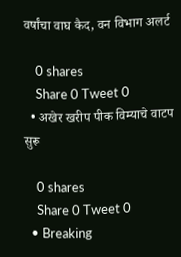वर्षांचा वाघ कैद, वन विभाग अलर्ट

    0 shares
    Share 0 Tweet 0
  • अखेर खरीप पीक विम्याचे वाटप सुरू

    0 shares
    Share 0 Tweet 0
  • Breaking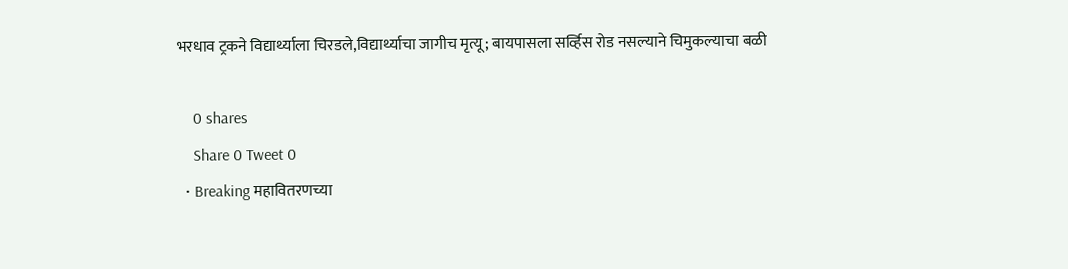भरधाव ट्रकने विद्यार्थ्याला चिरडले,विद्यार्थ्याचा जागीच मृत्यू; बायपासला सर्व्हिस रोड नसल्याने चिमुकल्याचा बळी

    0 shares
    Share 0 Tweet 0
  • Breaking महावितरणच्या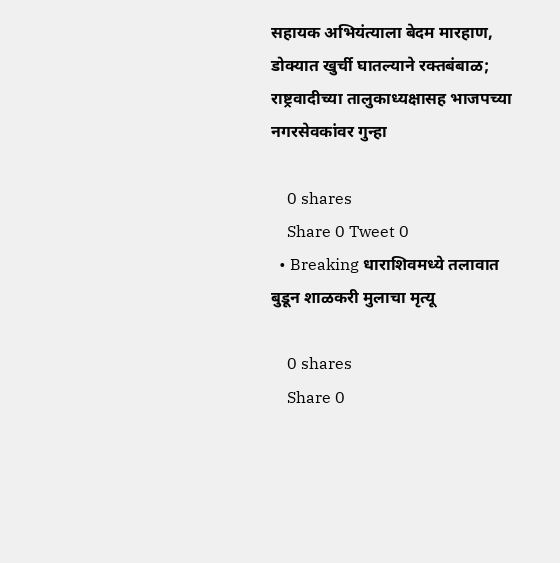सहायक अभियंत्याला बेदम मारहाण, डोक्यात खुर्ची घातल्याने रक्तबंबाळ; राष्ट्रवादीच्या तालुकाध्यक्षासह भाजपच्या नगरसेवकांवर गुन्हा

    0 shares
    Share 0 Tweet 0
  • Breaking धाराशिवमध्ये तलावात बुडून शाळकरी मुलाचा मृत्यू

    0 shares
    Share 0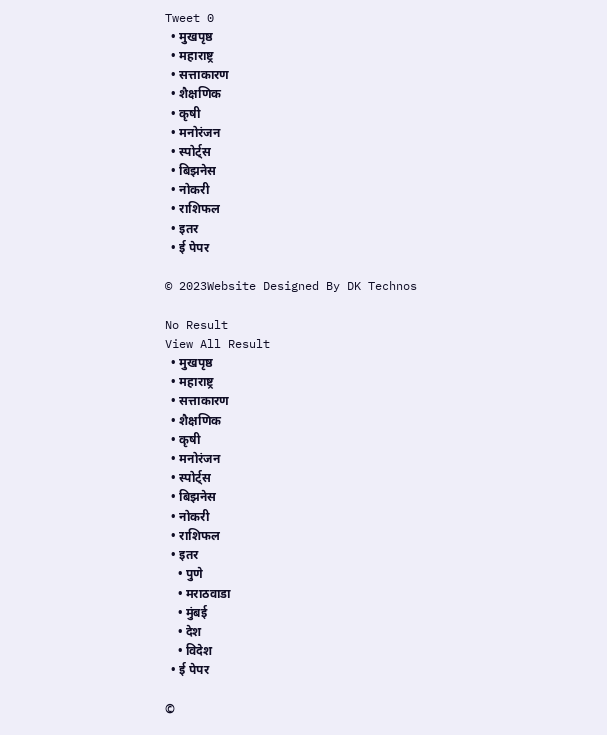Tweet 0
  • मुखपृष्ठ
  • महाराष्ट्र
  • सत्ताकारण
  • शैक्षणिक
  • कृषी
  • मनोरंजन
  • स्पोर्ट्स
  • बिझनेस
  • नोकरी
  • राशिफल
  • इतर
  • ई पेपर

© 2023Website Designed By DK Technos

No Result
View All Result
  • मुखपृष्ठ
  • महाराष्ट्र
  • सत्ताकारण
  • शैक्षणिक
  • कृषी
  • मनोरंजन
  • स्पोर्ट्स
  • बिझनेस
  • नोकरी
  • राशिफल
  • इतर
    • पुणे
    • मराठवाडा
    • मुंबई
    • देश
    • विदेश
  • ई पेपर

©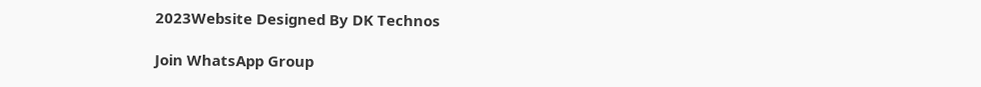2023Website Designed By DK Technos

Join WhatsApp Group